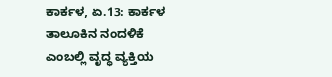ಕಾರ್ಕಳ, ಏ.13: ಕಾರ್ಕಳ ತಾಲೂಕಿನ ನಂದಳಿಕೆ ಎಂಬಲ್ಲಿ ವೃದ್ಧ ವ್ಯಕ್ತಿಯ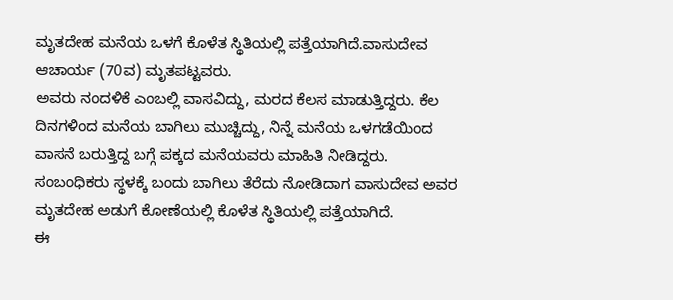ಮೃತದೇಹ ಮನೆಯ ಒಳಗೆ ಕೊಳೆತ ಸ್ಥಿತಿಯಲ್ಲಿ ಪತ್ತೆಯಾಗಿದೆ.ವಾಸುದೇವ ಆಚಾರ್ಯ (70ವ) ಮೃತಪಟ್ಟವರು.
ಅವರು ನಂದಳಿಕೆ ಎಂಬಲ್ಲಿ ವಾಸವಿದ್ದು, ಮರದ ಕೆಲಸ ಮಾಡುತ್ತಿದ್ದರು. ಕೆಲ ದಿನಗಳಿಂದ ಮನೆಯ ಬಾಗಿಲು ಮುಚ್ಚಿದ್ದು, ನಿನ್ನೆ ಮನೆಯ ಒಳಗಡೆಯಿಂದ ವಾಸನೆ ಬರುತ್ತಿದ್ದ ಬಗ್ಗೆ ಪಕ್ಕದ ಮನೆಯವರು ಮಾಹಿತಿ ನೀಡಿದ್ದರು. ಸಂಬಂಧಿಕರು ಸ್ಥಳಕ್ಕೆ ಬಂದು ಬಾಗಿಲು ತೆರೆದು ನೋಡಿದಾಗ ವಾಸುದೇವ ಅವರ ಮೃತದೇಹ ಅಡುಗೆ ಕೋಣೆಯಲ್ಲಿ ಕೊಳೆತ ಸ್ಥಿತಿಯಲ್ಲಿ ಪತ್ತೆಯಾಗಿದೆ.
ಈ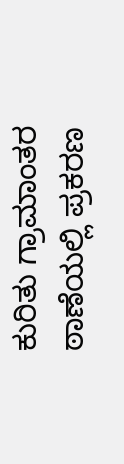ಕುರಿತು ಗ್ರಾಮಾಂತರ ಠಾಣೆಯಲ್ಲಿ ಪ್ರಕರಣ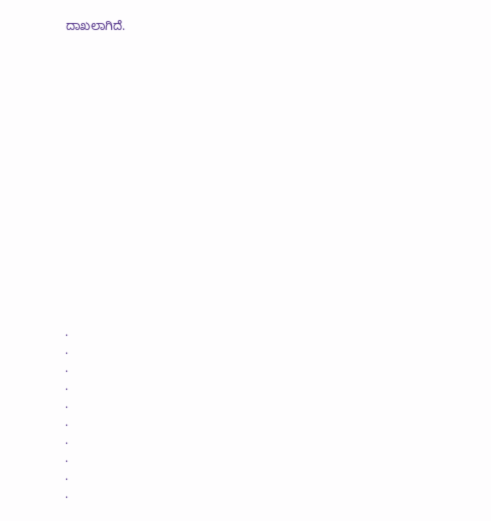ದಾಖಲಾಗಿದೆ.
















.
.
.
.
.
.
.
.
.
.